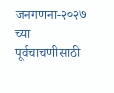जनगणना-२०२७ च्या पूर्वचाचणीसाठी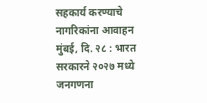सहकार्य करण्याचे नागरिकांना आवाहन
मुंबई, दि. २८ : भारत सरकारने २०२७ मध्ये जनगणना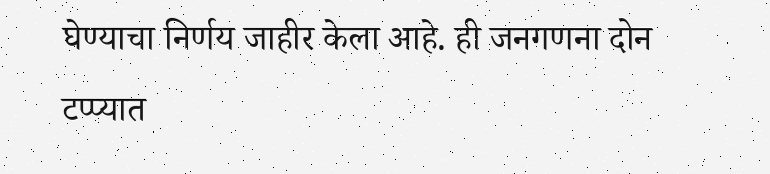घेण्याचा निर्णय जाहीर केला आहे. ही जनगणना दोन टप्प्यात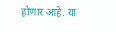होणार आहे. या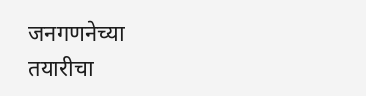जनगणनेच्या तयारीचा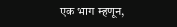एक भाग म्हणून,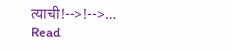त्याची!-->!-->…
Read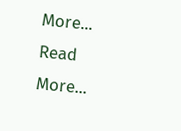More...
Read More...